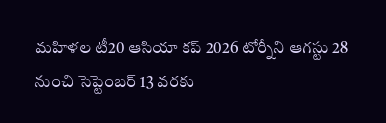మహిళల టీ20 ఆసియా కప్ 2026 టోర్నీని ఆగస్టు 28 నుంచి సెప్టెంబర్ 13 వరకు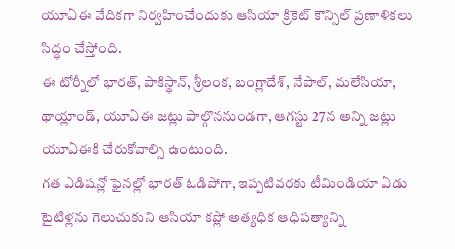యూఏఈ వేదికగా నిర్వహించేందుకు ఆసియా క్రికెట్ కౌన్సిల్ ప్రణాళికలు సిద్ధం చేస్తోంది.
ఈ టోర్నీలో భారత్, పాకిస్థాన్, శ్రీలంక, బంగ్లాదేశ్, నేపాల్, మలేసియా, థాయ్లాండ్, యూఏఈ జట్లు పాల్గొననుండగా, ఆగస్టు 27న అన్ని జట్లు యూఏఈకి చేరుకోవాల్సి ఉంటుంది.
గత ఎడిషన్లో ఫైనల్లో భారత్ ఓడిపోగా, ఇప్పటివరకు టీమిండియా ఏడు టైటిళ్లను గెలుచుకుని ఆసియా కప్లో అత్యధిక ఆధిపత్యాన్ని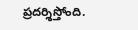ప్రదర్శిస్తోంది.